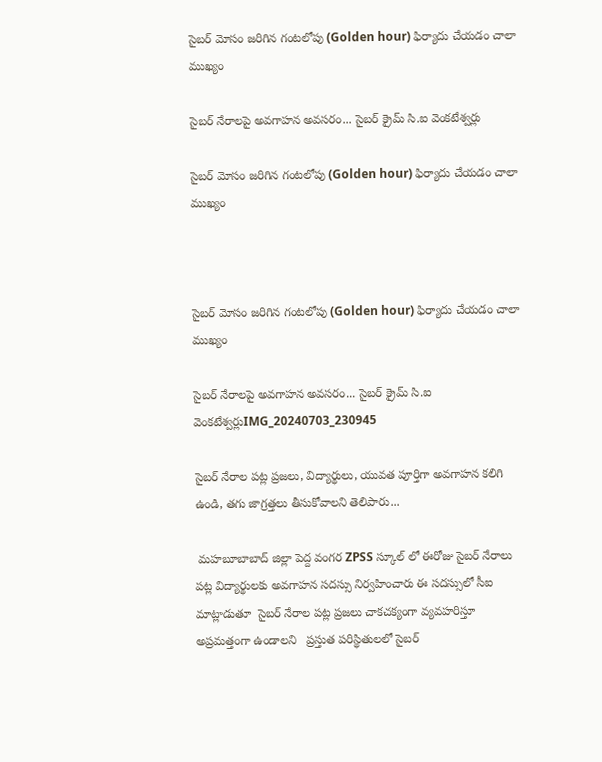సైబర్ మోసం జరిగిన గంటలోపు (Golden hour) ఫిర్యాదు చేయడం చాలా ముఖ్యం

సైబర్‌ నేరాలపై అవగాహన అవసరం... సైబర్ క్రైమ్ సి.ఐ వెంకటేశ్వర్లు

సైబర్ మోసం జరిగిన గంటలోపు (Golden hour) ఫిర్యాదు చేయడం చాలా ముఖ్యం



సైబర్ మోసం జరిగిన గంటలోపు (Golden hour) ఫిర్యాదు చేయడం చాలా ముఖ్యం

సైబర్‌ నేరాలపై అవగాహన అవసరం... సైబర్ క్రైమ్ సి.ఐ వెంకటేశ్వర్లుIMG_20240703_230945

సైబర్‌ నేరాల పట్ల ప్రజలు, విద్యార్థులు, యువత పూర్తిగా అవగాహన కలిగి ఉండి, తగు జాగ్రత్తలు తీసుకోవాలని తెలిపారు...

 మహబూబాబాద్ జిల్లా పెద్ద వంగర ZPSS స్కూల్ లో ఈరోజు సైబర్ నేరాలు పట్ల విద్యార్థులకు అవగాహన సదస్సు నిర్వహించారు ఈ సదస్సులో సీఐ మాట్లాడుతూ  సైబర్ నేరాల పట్ల ప్రజలు చాకచక్యంగా వ్యవహరిస్తూ అప్రమత్తంగా ఉండాలని   ప్రస్తుత పరిస్థితులలో సైబర్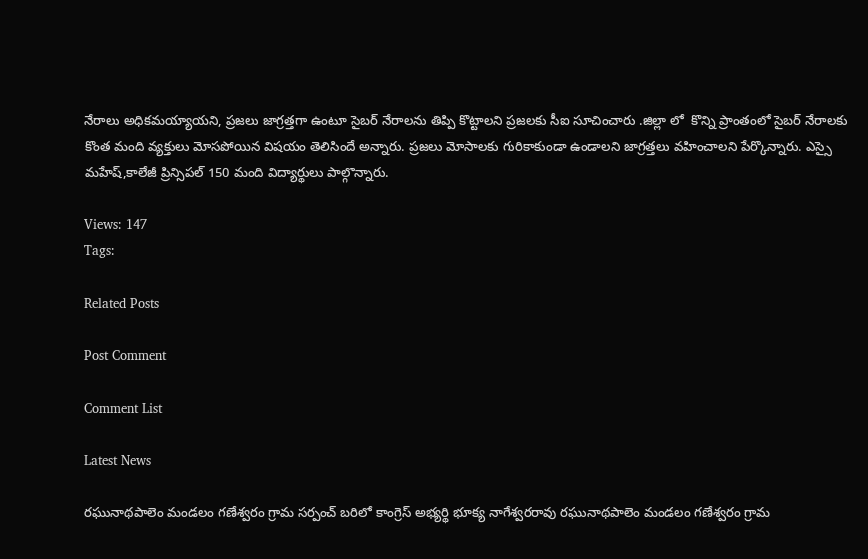నేరాలు అధికమయ్యాయని, ప్రజలు జాగ్రత్తగా ఉంటూ సైబర్ నేరాలను తిప్పి కొట్టాలని ప్రజలకు సీఐ సూచించారు .జిల్లా లో  కొన్ని ప్రాంతంలో సైబర్ నేరాలకు కొంత మంది వ్యక్తులు మోసపోయిన విషయం తెలిసిందే అన్నారు. ప్రజలు మోసాలకు గురికాకుండా ఉండాలని జాగ్రత్తలు వహించాలని పేర్కొన్నారు. ఎస్సై మహేష్,కాలేజీ ప్రిన్సిపల్ 150 మంది విద్యార్థులు పాల్గొన్నారు.

Views: 147
Tags:

Related Posts

Post Comment

Comment List

Latest News

రఘునాథపాలెం మండలం గణేశ్వరం గ్రామ సర్పంచ్ బరిలో కాంగ్రెస్ అభ్యర్థి భూక్య నాగేశ్వరరావు రఘునాథపాలెం మండలం గణేశ్వరం గ్రామ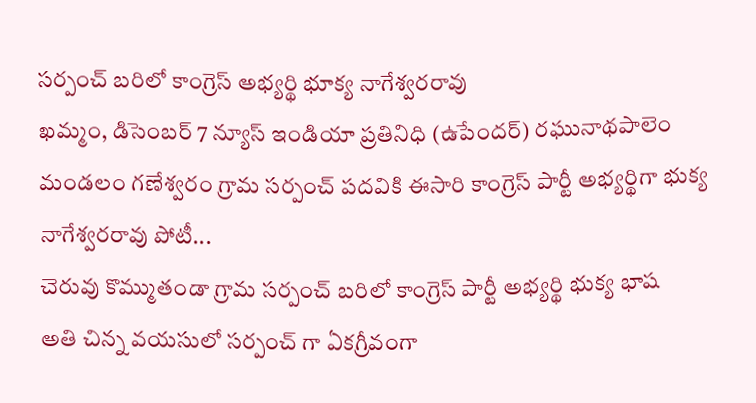సర్పంచ్ బరిలో కాంగ్రెస్ అభ్యర్థి భూక్య నాగేశ్వరరావు
ఖమ్మం, డిసెంబర్ 7 న్యూస్ ఇండియా ప్రతినిధి (ఉపేందర్) రఘునాథపాలెం మండలం గణేశ్వరం గ్రామ సర్పంచ్ పదవికి ఈసారి కాంగ్రెస్ పార్టీ అభ్యర్థిగా భుక్య నాగేశ్వరరావు పోటీ...
చెరువు కొమ్ముతండా గ్రామ సర్పంచ్ బరిలో కాంగ్రెస్ పార్టీ అభ్యర్థి భుక్య భాష
అతి చిన్న వయసులో సర్పంచ్ గా ఏకగ్రీవంగా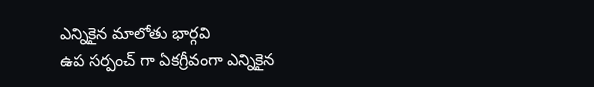ఎన్నికైన మాలోతు భార్గవి
ఉప సర్పంచ్ గా ఏకగ్రీవంగా ఎన్నికైన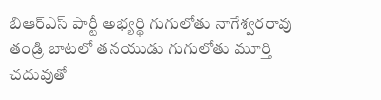బిఆర్ఎస్ పార్టీ అభ్యర్థి గుగులోతు నాగేశ్వరరావు
తండ్రి బాటలో తనయుడు గుగులోతు మూర్తి
చదువుతో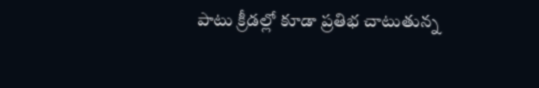పాటు క్రీడల్లో కూడా ప్రతిభ చాటుతున్న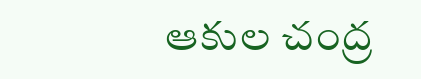ఆకుల చంద్ర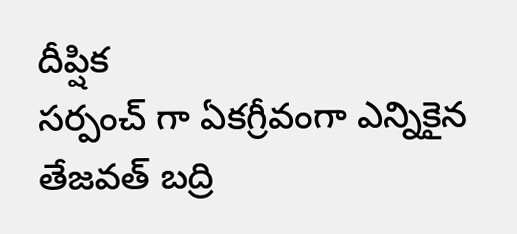దీప్షిక
సర్పంచ్ గా ఏకగ్రీవంగా ఎన్నికైన తేజవత్ బద్రి